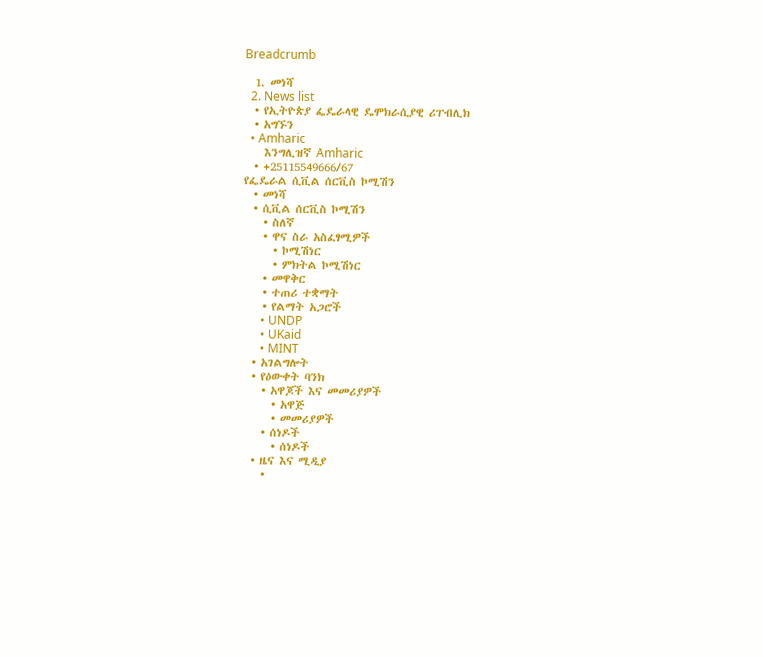Breadcrumb

  1. መነሻ
  2. News list
  • የኢትዮጵያ ፌዴራላዊ ዴሞክራሲያዊ ሪፐብሊክ
  • አግኙን
  • Amharic
    እንግሊዝኛ Amharic
  • +25115549666/67
የፌዴራል ሲቪል ሰርቪስ ኮሚሽን
  • መነሻ
  • ሲቪል ሰርቪስ ኮሚሽን
    • ስለኛ
    • ዋና ስራ አስፈፃሚዎች
      • ኮሚሽነር
      • ምክትል ኮሚሽነር
    • መዋቅር
    • ተጠሪ ተቋማት
    • የልማት አጋሮች
      • UNDP
      • UKaid
      • MINT
  • አገልግሎት
  • የዕውቀት ባንክ
    • አዋጆች እና መመሪያዎች
      • አዋጅ
      • መመሪያዎች
    • ሰነዶች
      • ሰነዶች
  • ዜና እና ሚዲያ
    •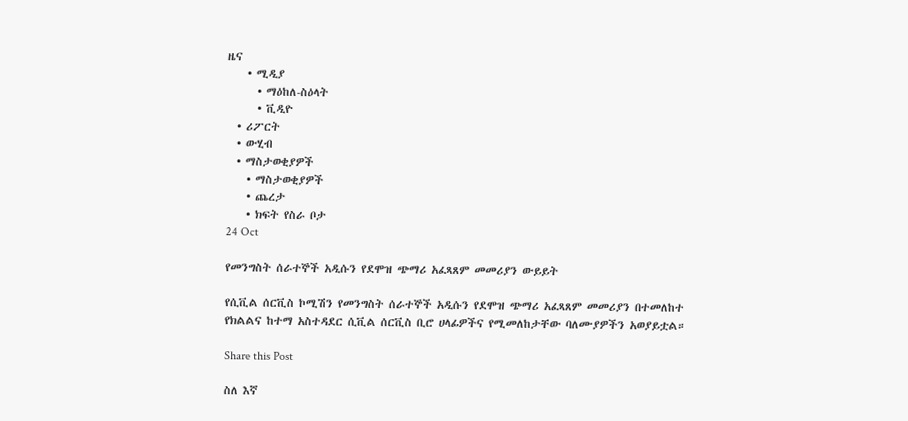ዜና
    • ሚዲያ
      • ማዕከለ-ስዕላት
      • ቪዲዮ
  • ሪፖርት
  • ውሂብ
  • ማስታወቂያዎች
    • ማስታወቂያዎች
    • ጨረታ
    • ክፍት የስራ ቦታ
24 Oct

የመንግስት ሰራተኞች አዲሱን የደሞዝ ጭማሪ አፈጻጸም መመሪያን ውይይት

የሲቪል ሰርቪስ ኮሚሽን የመንግስት ሰራተኞች አዲሱን የደሞዝ ጭማሪ አፈጻጸም መመሪያን በተመለከተ የክልልና ከተማ አስተዳደር ሲቪል ሰርቪስ ቢሮ ሀላፊዎችና የሚመለከታቸው ባለሙያዎችን አወያይቷል።

Share this Post

ስለ እኛ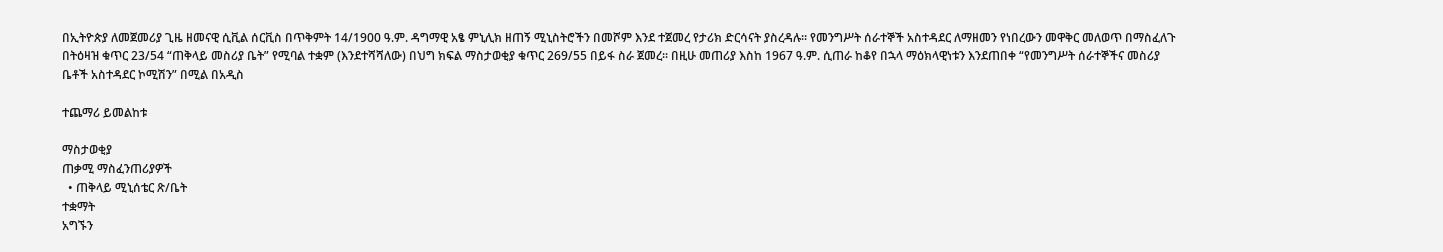በኢትዮጵያ ለመጀመሪያ ጊዜ ዘመናዊ ሲቪል ሰርቪስ በጥቅምት 14/1900 ዓ.ም. ዳግማዊ አፄ ምኒሊክ ዘጠኝ ሚኒስትሮችን በመሾም እንደ ተጀመረ የታሪክ ድርሳናት ያስረዳሉ፡፡ የመንግሥት ሰራተኞች አስተዳደር ለማዘመን የነበረውን መዋቅር መለወጥ በማስፈለጉ በትዕዛዝ ቁጥር 23/54 “ጠቅላይ መስሪያ ቤት” የሚባል ተቋም (እንደተሻሻለው) በህግ ክፍል ማስታወቂያ ቁጥር 269/55 በይፋ ስራ ጀመረ፡፡ በዚሁ መጠሪያ እስከ 1967 ዓ.ም. ሲጠራ ከቆየ በኋላ ማዕክላዊነቱን እንደጠበቀ “የመንግሥት ሰራተኞችና መስሪያ ቤቶች አስተዳደር ኮሚሽን” በሚል በአዲስ

ተጨማሪ ይመልከቱ

ማስታወቂያ
ጠቃሚ ማስፈንጠሪያዎች
  • ጠቅላይ ሚኒሰቴር ጽ/ቤት
ተቋማት
አግኙን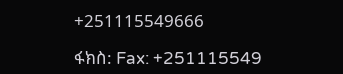+251115549666

ፋክስ: Fax: +251115549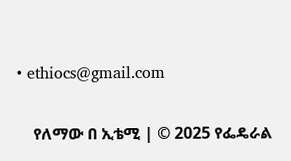• ethiocs@gmail.com

    የለማው በ ኢቴሚ | © 2025 የፌዴራል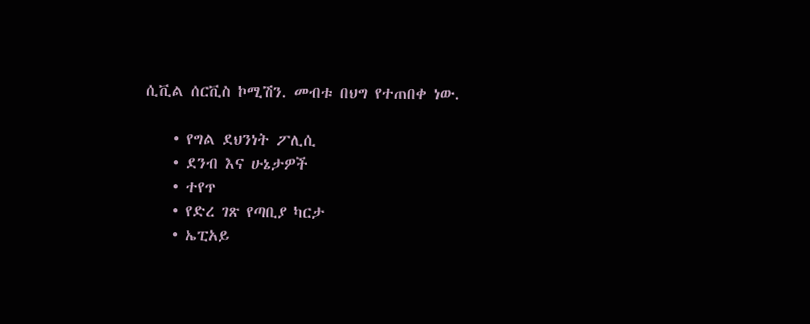ሲቪል ሰርቪስ ኮሚሽን. መብቱ በህግ የተጠበቀ ነው.

    • የግል ደህንነት ፖሊሲ
    • ደንብ እና ሁኔታዎች
    • ተየጥ
    • የድረ ገጽ የጣቢያ ካርታ
    • ኤፒአይ